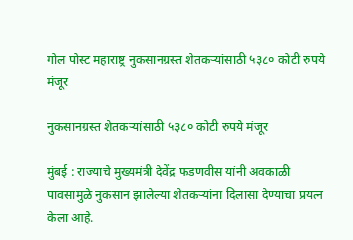गोल पोस्ट महाराष्ट्र नुकसानग्रस्त शेतकऱ्यांसाठी ५३८० कोटी रुपये मंजूर

नुकसानग्रस्त शेतकऱ्यांसाठी ५३८० कोटी रुपये मंजूर

मुंबई : राज्याचे मुख्यमंत्री देवेंद्र फडणवीस यांनी अवकाळी पावसामुळे नुकसान झालेल्या शेतकऱ्यांना दिलासा देण्याचा प्रयत्न केला आहे.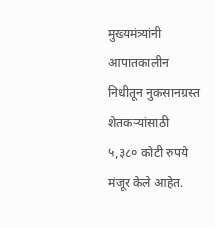मुख्यमंत्र्यांनी आपातकालीन निधीतून नुकसानग्रस्त शेतकऱ्यांसाठी ५,३८० कोटी रुपये मंजूर केले आहेत.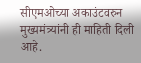सीएमओच्या अकाउंटवरुन मुख्यमंत्र्यांनी ही माहिती दिली आहे.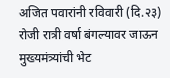अजित पवारांनी रविवारी (दि.२३) रोजी रात्री वर्षा बंगल्यावर जाऊन मुख्यमंत्र्यांची भेट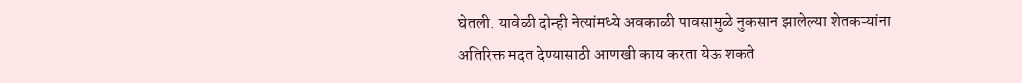घेतली. यावेळी दोन्ही नेत्यांमध्ये अवकाळी पावसामुळे नुकसान झालेल्या शेतकऱ्यांना अतिरिक्त मदत देण्यासाठी आणखी काय करता येऊ शकते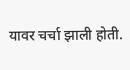यावर चर्चा झाली होती.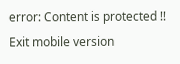error: Content is protected !!
Exit mobile version